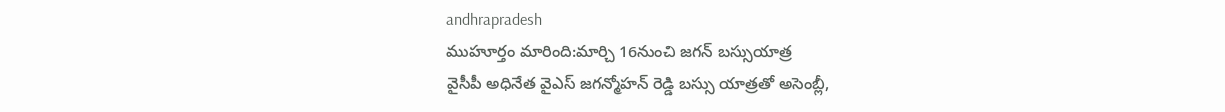andhrapradesh
ముహూర్తం మారింది:మార్చి 16నుంచి జగన్ బస్సుయాత్ర
వైసీపీ అధినేత వైఎస్ జగన్మోహన్ రెడ్డి బస్సు యాత్రతో అసెంబ్లీ,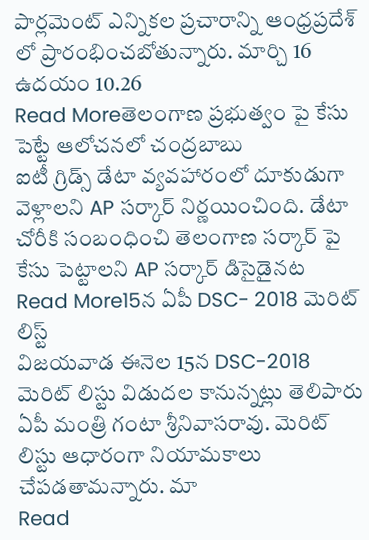పార్లమెంట్ ఎన్నికల ప్రచారాన్ని ఆంధ్రప్రదేశ్ లో ప్రారంభించబోతున్నారు. మార్చి 16 ఉదయం 10.26
Read Moreతెలంగాణ ప్రభుత్వం పై కేసు పెట్టే ఆలోచనలో చంద్రబాబు
ఐటీ గ్రిడ్స్ డేటా వ్యవహారంలో దూకుడుగా వెళ్లాలని AP సర్కార్ నిర్ణయించింది. డేటా చోరీకి సంబంధించి తెలంగాణ సర్కార్ పై కేసు పెట్టాలని AP సర్కార్ డిసైడైనట
Read More15న ఏపీ DSC- 2018 మెరిట్ లిస్ట్
విజయవాడ ఈనెల 15న DSC-2018 మెరిట్ లిస్టు విడుదల కానున్నట్లు తెలిపారు ఏపీ మంత్రి గంటా శ్రీనివాసరావు. మెరిట్ లిస్టు ఆధారంగా నియామకాలు చేపడతామన్నారు. మా
Read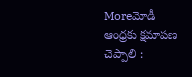Moreమోడీ ఆంధ్రకు క్షమాపణ చెప్పాలి :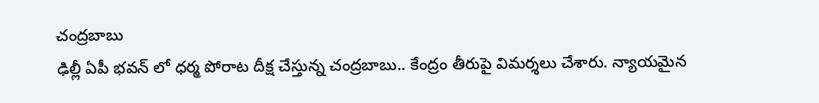చంద్రబాబు
ఢిల్లీ ఏపీ భవన్ లో ధర్మ పోరాట దీక్ష చేస్తున్న చంద్రబాబు.. కేంద్రం తీరుపై విమర్శలు చేశారు. న్యాయమైన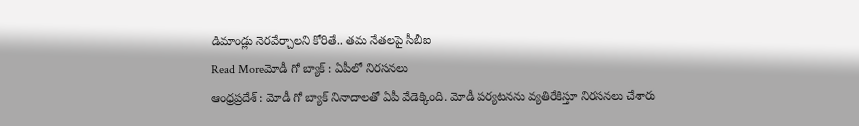డిమాండ్లు నెరవేర్చాలని కోరితే.. తమ నేతలపై సీబీఐ
Read Moreమోడీ గో బ్యాక్ : ఏపీలో నిరసనలు
ఆంధ్రప్రదేశ్ : మోడీ గో బ్యాక్ నినాదాలతో ఏపీ వేడెక్కింది. మోడీ పర్యటనను వ్యతిరేకిస్తూ నిరసనలు చేశారు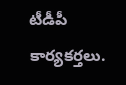టీడీపీ కార్యకర్తలు.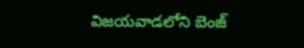విజయవాడలోని బెంజ్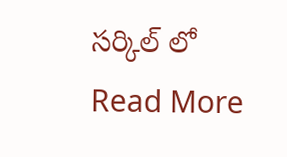సర్కిల్ లో
Read More